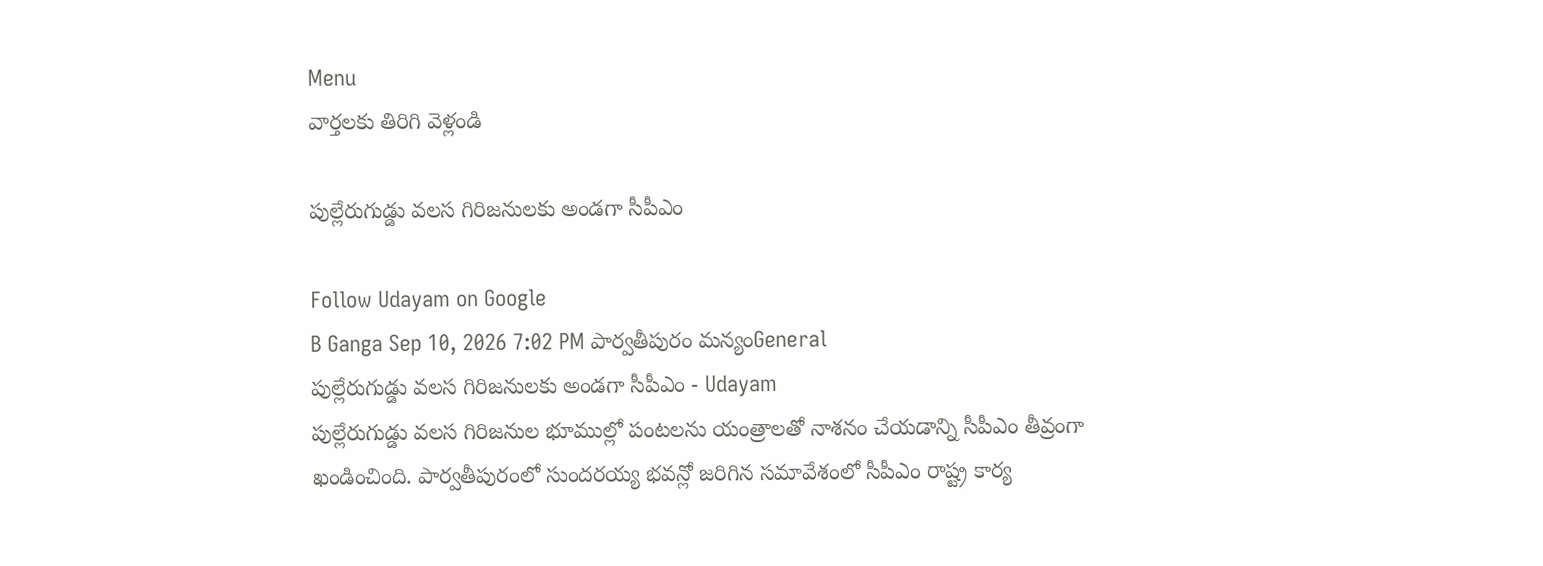Menu
వార్తలకు తిరిగి వెళ్లండి

పుల్లేరుగుడ్డు వలస గిరిజనులకు అండగా సీపీఎం

Follow Udayam on Google
B Ganga Sep 10, 2026 7:02 PM పార్వతీపురం మన్యంGeneral
పుల్లేరుగుడ్డు వలస గిరిజనులకు అండగా సీపీఎం - Udayam
పుల్లేరుగుడ్డు వలస గిరిజనుల భూముల్లో పంటలను యంత్రాలతో నాశనం చేయడాన్ని సీపీఎం తీవ్రంగా ఖండించింది. పార్వతీపురంలో సుందరయ్య భవన్లో జరిగిన సమావేశంలో సీపీఎం రాష్ట్ర కార్య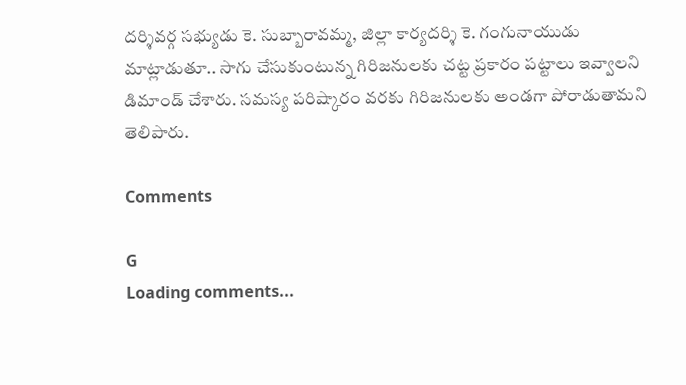దర్శివర్గ సభ్యుడు కె. సుబ్బారావమ్మ, జిల్లా కార్యదర్శి కె. గంగునాయుడు మాట్లాడుతూ.. సాగు చేసుకుంటున్న గిరిజనులకు చట్ట ప్రకారం పట్టాలు ఇవ్వాలని డిమాండ్ చేశారు. సమస్య పరిష్కారం వరకు గిరిజనులకు అండగా పోరాడుతామని తెలిపారు.

Comments

G
Loading comments...